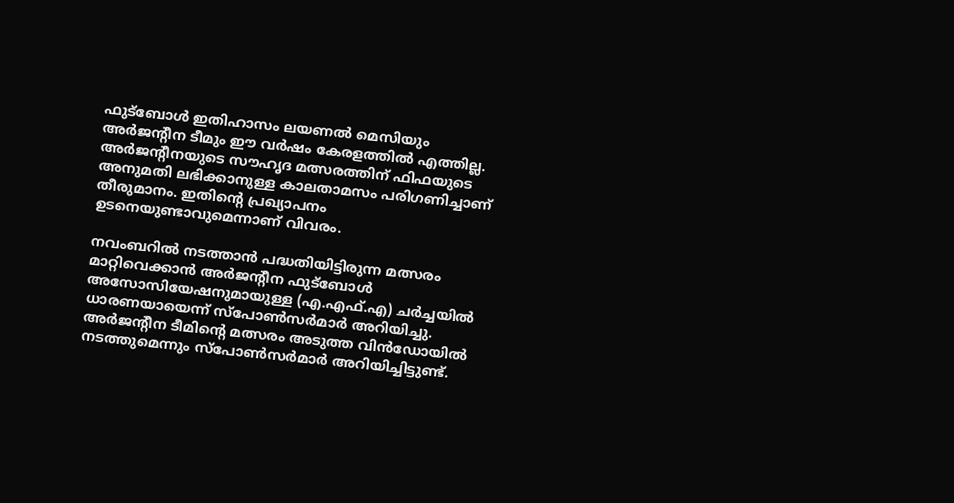ഫുട്‌ബോള്‍ ഇതിഹാസം ലയണല്‍ മെസിയും അര്‍ജന്റീന ടീമും ഈ വര്‍ഷം കേരളത്തില്‍ എത്തില്ല. അര്‍ജന്റീനയുടെ സൗഹൃദ മത്സരത്തിന് ഫിഫയുടെ അനുമതി ലഭിക്കാനുള്ള കാലതാമസം പരിഗണിച്ചാണ് തീരുമാനം. ഇതിന്റെ പ്രഖ്യാപനം ഉടനെയുണ്ടാവുമെന്നാണ് വിവരം.

നവംബറില്‍ നടത്താന്‍ പദ്ധതിയിട്ടിരുന്ന മത്സരം മാറ്റിവെക്കാന്‍ അര്‍ജന്റീന ഫുട്‌ബോള്‍ അസോസിയേഷനുമായുള്ള (എ.എഫ്.എ) ചര്‍ച്ചയില്‍ ധാരണയായെന്ന് സ്പോണ്‍സര്‍മാര്‍ അറിയിച്ചു. അര്‍ജന്റീന ടീമിന്റെ മത്സരം അടുത്ത വിന്‍ഡോയില്‍ നടത്തുമെന്നും സ്പോണ്‍സര്‍മാര്‍ അറിയിച്ചിട്ടുണ്ട്.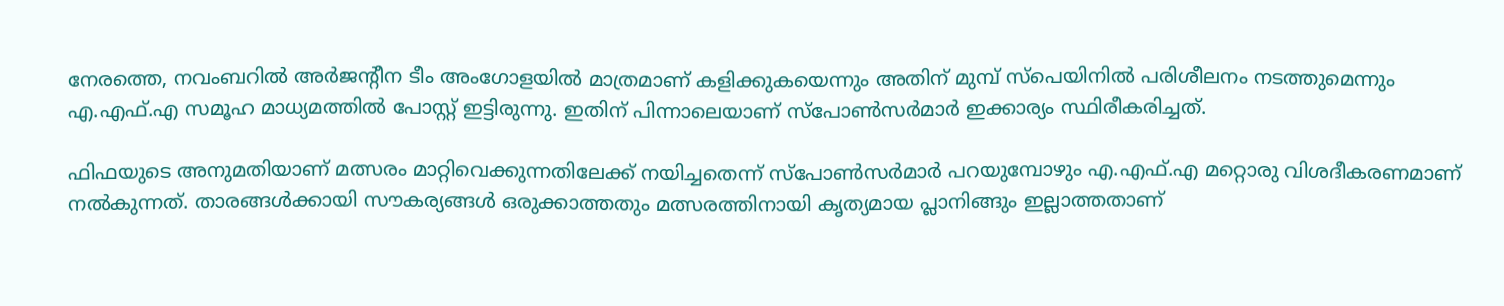നേരത്തെ, നവംബറില്‍ അര്‍ജന്റീന ടീം അംഗോളയില്‍ മാത്രമാണ് കളിക്കുകയെന്നും അതിന് മുമ്പ് സ്‌പെയിനില്‍ പരിശീലനം നടത്തുമെന്നും എ.എഫ്.എ സമൂഹ മാധ്യമത്തില്‍ പോസ്റ്റ് ഇട്ടിരുന്നു. ഇതിന് പിന്നാലെയാണ് സ്പോണ്‍സര്‍മാര്‍ ഇക്കാര്യം സ്ഥിരീകരിച്ചത്.

ഫിഫയുടെ അനുമതിയാണ് മത്സരം മാറ്റിവെക്കുന്നതിലേക്ക് നയിച്ചതെന്ന് സ്പോണ്‍സര്‍മാര്‍ പറയുമ്പോഴും എ.എഫ്.എ മറ്റൊരു വിശദീകരണമാണ് നല്‍കുന്നത്. താരങ്ങള്‍ക്കായി സൗകര്യങ്ങള്‍ ഒരുക്കാത്തതും മത്സരത്തിനായി കൃത്യമായ പ്ലാനിങ്ങും ഇല്ലാത്തതാണ്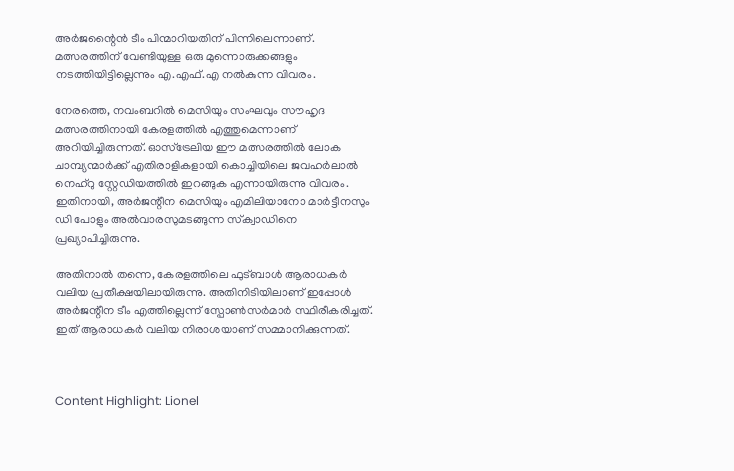അര്‍ജന്റൈന്‍ ടീം പിന്മാറിയതിന് പിന്നിലെന്നാണ്. മത്സരത്തിന് വേണ്ടിയുള്ള ഒരു മുന്നൊരുക്കങ്ങളും നടത്തിയിട്ടില്ലെന്നും എ.എഫ്.എ നല്‍കുന്ന വിവരം.

നേരത്തെ, നവംബറില്‍ മെസിയും സംഘവും സൗഹൃദ മത്സരത്തിനായി കേരളത്തില്‍ എത്തുമെന്നാണ് അറിയിച്ചിരുന്നത്. ഓസ്ട്രേലിയ ഈ മത്സരത്തില്‍ ലോക ചാമ്പ്യന്മാര്‍ക്ക് എതിരാളികളായി കൊച്ചിയിലെ ജവഹര്‍ലാല്‍ നെഹ്റു സ്റ്റേഡിയത്തില്‍ ഇറങ്ങുക എന്നായിരുന്നു വിവരം. ഇതിനായി, അര്‍ജന്റീന മെസിയും എമിലിയാനോ മാര്‍ട്ടീനസും ഡി പോളും അല്‍വാരസുമടങ്ങുന്ന സ്‌ക്വാഡിനെ പ്രഖ്യാപിച്ചിരുന്നു.

അതിനാല്‍ തന്നെ, കേരളത്തിലെ ഫുട്ബാള്‍ ആരാധകര്‍ വലിയ പ്രതീക്ഷയിലായിരുന്നു. അതിനിടിയിലാണ് ഇപ്പോള്‍ അര്‍ജന്റീന ടീം എത്തില്ലെന്ന് സ്പോണ്‍സര്‍മാര്‍ സ്ഥിരീകരിച്ചത്. ഇത് ആരാധകര്‍ വലിയ നിരാശയാണ് സമ്മാനിക്കുന്നത്.



Content Highlight: Lionel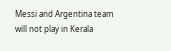Messi and Argentina team will not play in Kerala